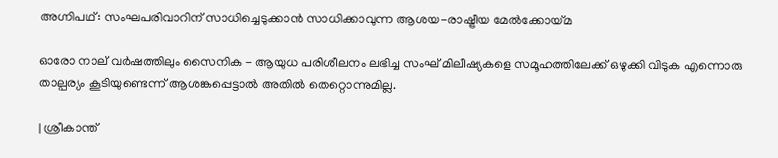അഗ്നിപഥ്‌: സംഘപരിവാറിന് സാധിച്ചെടുക്കാൻ സാധിക്കാവുന്ന ആശയ-രാഷ്ട്രീയ മേൽക്കോയ്മ

ഓരോ നാല് വർഷത്തിലും സൈനിക - ആയുധ പരിശീലനം ലഭിച്ച സംഘ് മിലീഷ്യകളെ സമൂഹത്തിലേക്ക് ഒഴുക്കി വിടുക എന്നൊരു താല്പര്യം കൂടിയുണ്ടെന്ന് ആശങ്കപ്പെട്ടാൽ അതിൽ തെറ്റൊന്നുമില്ല.

| ശ്രീകാന്ത്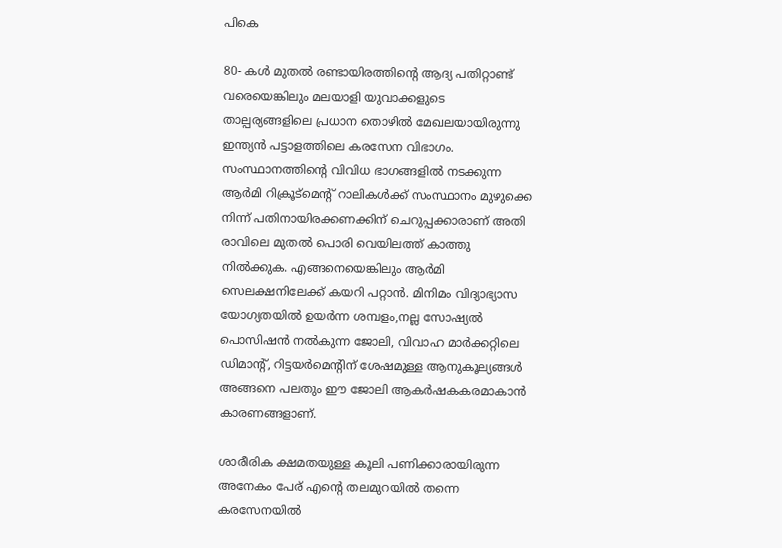പികെ

80- കൾ മുതൽ രണ്ടായിരത്തിന്റെ ആദ്യ പതിറ്റാണ്ട് വരെയെങ്കിലും മലയാളി യുവാക്കളുടെ താല്പര്യങ്ങളിലെ പ്രധാന തൊഴിൽ മേഖലയായിരുന്നു ഇന്ത്യൻ പട്ടാളത്തിലെ കരസേന വിഭാഗം. സംസ്ഥാനത്തിന്റെ വിവിധ ഭാഗങ്ങളിൽ നടക്കുന്ന ആർമി റിക്രൂട്മെന്റ് റാലികൾക്ക് സംസ്ഥാനം മുഴുക്കെ നിന്ന് പതിനായിരക്കണക്കിന് ചെറുപ്പക്കാരാണ് അതി രാവിലെ മുതൽ പൊരി വെയിലത്ത് കാത്തു നിൽക്കുക. എങ്ങനെയെങ്കിലും ആർമി സെലക്ഷനിലേക്ക് കയറി പറ്റാൻ. മിനിമം വിദ്യാഭ്യാസ യോഗ്യതയിൽ ഉയർന്ന ശമ്പളം,നല്ല സോഷ്യൽ പൊസിഷൻ നൽകുന്ന ജോലി, വിവാഹ മാർക്കറ്റിലെ ഡിമാന്റ്, റിട്ടയർമെന്റിന് ശേഷമുള്ള ആനുകൂല്യങ്ങൾ അങ്ങനെ പലതും ഈ ജോലി ആകർഷകകരമാകാൻ കാരണങ്ങളാണ്.

ശാരീരിക ക്ഷമതയുള്ള കൂലി പണിക്കാരായിരുന്ന അനേകം പേര് എന്റെ തലമുറയിൽ തന്നെ കരസേനയിൽ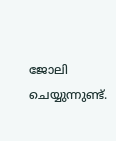ജോലി ചെയ്യുന്നുണ്ട്.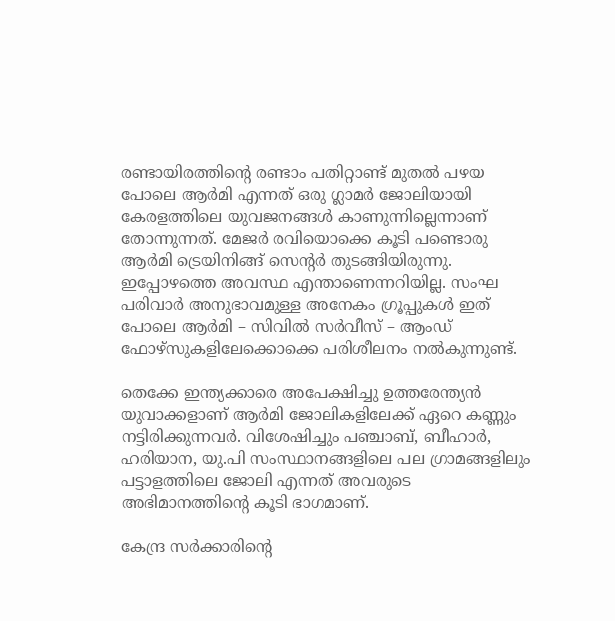രണ്ടായിരത്തിന്റെ രണ്ടാം പതിറ്റാണ്ട് മുതൽ പഴയ പോലെ ആർമി എന്നത് ഒരു ഗ്ലാമർ ജോലിയായി കേരളത്തിലെ യുവജനങ്ങൾ കാണുന്നില്ലെന്നാണ് തോന്നുന്നത്. മേജർ രവിയൊക്കെ കൂടി പണ്ടൊരു ആർമി ട്രെയിനിങ്ങ് സെന്റർ തുടങ്ങിയിരുന്നു. ഇപ്പോഴത്തെ അവസ്ഥ എന്താണെന്നറിയില്ല. സംഘ പരിവാർ അനുഭാവമുള്ള അനേകം ഗ്രൂപ്പുകൾ ഇത് പോലെ ആർമി – സിവിൽ സർവീസ് – ആംഡ് ഫോഴ്‌സുകളിലേക്കൊക്കെ പരിശീലനം നൽകുന്നുണ്ട്.

തെക്കേ ഇന്ത്യക്കാരെ അപേക്ഷിച്ചു ഉത്തരേന്ത്യൻ യുവാക്കളാണ് ആർമി ജോലികളിലേക്ക് ഏറെ കണ്ണും നട്ടിരിക്കുന്നവർ. വിശേഷിച്ചും പഞ്ചാബ്, ബീഹാർ, ഹരിയാന, യു.പി സംസ്ഥാനങ്ങളിലെ പല ഗ്രാമങ്ങളിലും പട്ടാളത്തിലെ ജോലി എന്നത് അവരുടെ അഭിമാനത്തിന്റെ കൂടി ഭാഗമാണ്.

കേന്ദ്ര സർക്കാരിന്റെ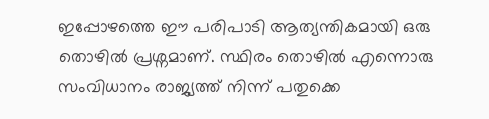ഇപ്പോഴത്തെ ഈ പരിപാടി ആത്യന്തികമായി ഒരു തൊഴിൽ പ്രശ്നമാണ്. സ്ഥിരം തൊഴിൽ എന്നൊരു സംവിധാനം രാജ്യത്ത് നിന്ന് പതുക്കെ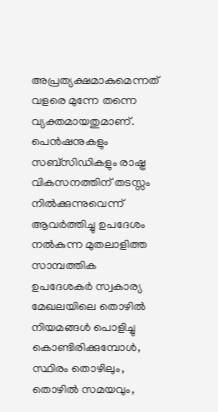അപ്രത്യക്ഷമാകുമെന്നത് വളരെ മുന്നേ തന്നെ വ്യക്തമായതുമാണ്. പെൻഷനുകളും സബ്‌സിഡികളും രാഷ്ട്ര വികസനത്തിന് തടസ്സം നിൽക്കുന്നുവെന്ന് ആവർത്തിച്ചു ഉപദേശം നൽകുന്ന മുതലാളിത്ത സാമ്പത്തിക ഉപദേശകർ സ്വകാര്യ മേഖലയിലെ തൊഴിൽ നിയമങ്ങൾ പൊളിച്ചു കൊണ്ടിരിക്കുമ്പോൾ, സ്ഥിരം തൊഴിലും, തൊഴിൽ സമയവും,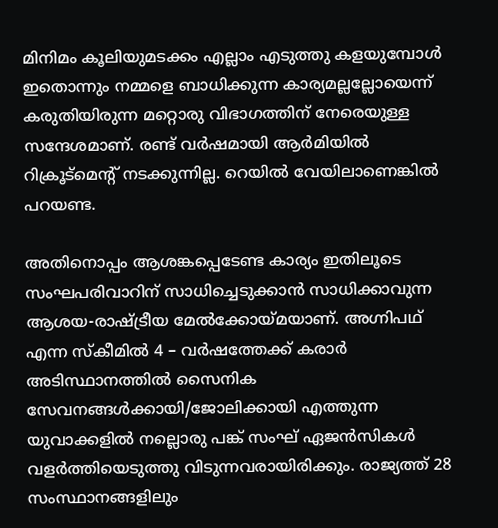മിനിമം കൂലിയുമടക്കം എല്ലാം എടുത്തു കളയുമ്പോൾ ഇതൊന്നും നമ്മളെ ബാധിക്കുന്ന കാര്യമല്ലല്ലോയെന്ന് കരുതിയിരുന്ന മറ്റൊരു വിഭാഗത്തിന് നേരെയുള്ള സന്ദേശമാണ്. രണ്ട് വർഷമായി ആർമിയിൽ റിക്രൂട്മെന്റ് നടക്കുന്നില്ല. റെയിൽ വേയിലാണെങ്കിൽ പറയണ്ട.

അതിനൊപ്പം ആശങ്കപ്പെടേണ്ട കാര്യം ഇതിലൂടെ സംഘപരിവാറിന് സാധിച്ചെടുക്കാൻ സാധിക്കാവുന്ന ആശയ-രാഷ്ട്രീയ മേൽക്കോയ്മയാണ്. അഗ്നിപഥ്‌ എന്ന സ്കീമിൽ 4 – വർഷത്തേക്ക് കരാർ അടിസ്ഥാനത്തിൽ സൈനിക സേവനങ്ങൾക്കായി/ജോലിക്കായി എത്തുന്ന യുവാക്കളിൽ നല്ലൊരു പങ്ക് സംഘ് ഏജൻസികൾ വളർത്തിയെടുത്തു വിടുന്നവരായിരിക്കും. രാജ്യത്ത് 28 സംസ്ഥാനങ്ങളിലും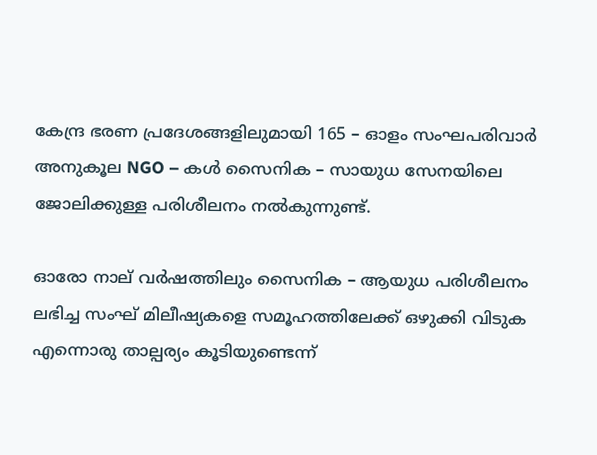കേന്ദ്ര ഭരണ പ്രദേശങ്ങളിലുമായി 165 – ഓളം സംഘപരിവാർ അനുകൂല NGO – കൾ സൈനിക – സായുധ സേനയിലെ ജോലിക്കുള്ള പരിശീലനം നൽകുന്നുണ്ട്.

ഓരോ നാല് വർഷത്തിലും സൈനിക – ആയുധ പരിശീലനം ലഭിച്ച സംഘ് മിലീഷ്യകളെ സമൂഹത്തിലേക്ക് ഒഴുക്കി വിടുക എന്നൊരു താല്പര്യം കൂടിയുണ്ടെന്ന്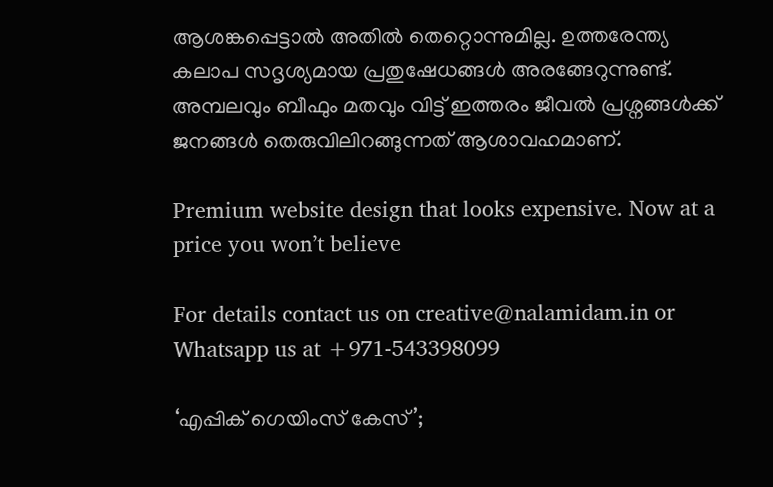ആശങ്കപ്പെട്ടാൽ അതിൽ തെറ്റൊന്നുമില്ല. ഉത്തരേന്ത്യ കലാപ സദൃശ്യമായ പ്രതുഷേധങ്ങൾ അരങ്ങേറുന്നുണ്ട്. അമ്പലവും ബീഫും മതവും വിട്ട് ഇത്തരം ജീവൽ പ്രശ്നങ്ങൾക്ക് ജനങ്ങൾ തെരുവിലിറങ്ങുന്നത് ആശാവഹമാണ്.

Premium website design that looks expensive. Now at a price you won’t believe

For details contact us on creative@nalamidam.in or Whatsapp us at +971-543398099

‘എപ്പിക് ഗെയിംസ് കേസ്’;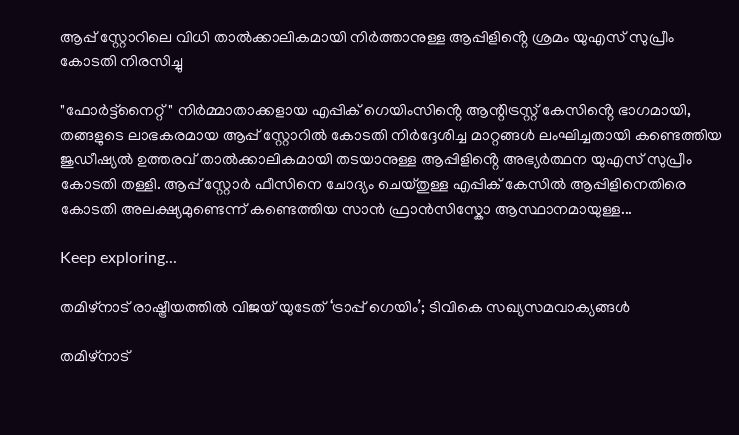ആപ്പ് സ്റ്റോറിലെ വിധി താൽക്കാലികമായി നിർത്താനുള്ള ആപ്പിളിൻ്റെ ശ്രമം യുഎസ് സുപ്രീം കോടതി നിരസിച്ചു

"ഫോർട്ട്‌നൈറ്റ്" നിർമ്മാതാക്കളായ എപ്പിക് ഗെയിംസിൻ്റെ ആന്റിട്രസ്റ്റ് കേസിൻ്റെ ഭാഗമായി, തങ്ങളുടെ ലാഭകരമായ ആപ്പ് സ്റ്റോറിൽ കോടതി നിർദ്ദേശിച്ച മാറ്റങ്ങൾ ലംഘിച്ചതായി കണ്ടെത്തിയ ജുഡീഷ്യൽ ഉത്തരവ് താൽക്കാലികമായി തടയാനുള്ള ആപ്പിളിൻ്റെ അഭ്യർത്ഥന യുഎസ് സുപ്രീം കോടതി തള്ളി. ആപ്പ് സ്റ്റോർ ഫീസിനെ ചോദ്യം ചെയ്‌തുള്ള എപ്പിക് കേസിൽ ആപ്പിളിനെതിരെ കോടതി അലക്ഷ്യമുണ്ടെന്ന് കണ്ടെത്തിയ സാൻ ഫ്രാൻസിസ്കോ ആസ്ഥാനമായുള്ള...

Keep exploring...

തമിഴ്‌നാട് രാഷ്ട്രീയത്തിൽ വിജയ് യുടേത് ‘ട്രാപ്പ് ഗെയിം’; ടിവികെ സഖ്യസമവാക്യങ്ങൾ

തമിഴ്‌നാട്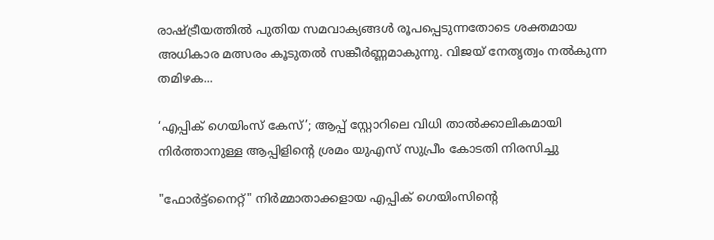രാഷ്ട്രീയത്തിൽ പുതിയ സമവാക്യങ്ങൾ രൂപപ്പെടുന്നതോടെ ശക്തമായ അധികാര മത്സരം കൂടുതൽ സങ്കീർണ്ണമാകുന്നു. വിജയ് നേതൃത്വം നൽകുന്ന തമിഴക...

‘എപ്പിക് ഗെയിംസ് കേസ്’; ആപ്പ് സ്റ്റോറിലെ വിധി താൽക്കാലികമായി നിർത്താനുള്ള ആപ്പിളിൻ്റെ ശ്രമം യുഎസ് സുപ്രീം കോടതി നിരസിച്ചു

"ഫോർട്ട്‌നൈറ്റ്" നിർമ്മാതാക്കളായ എപ്പിക് ഗെയിംസിൻ്റെ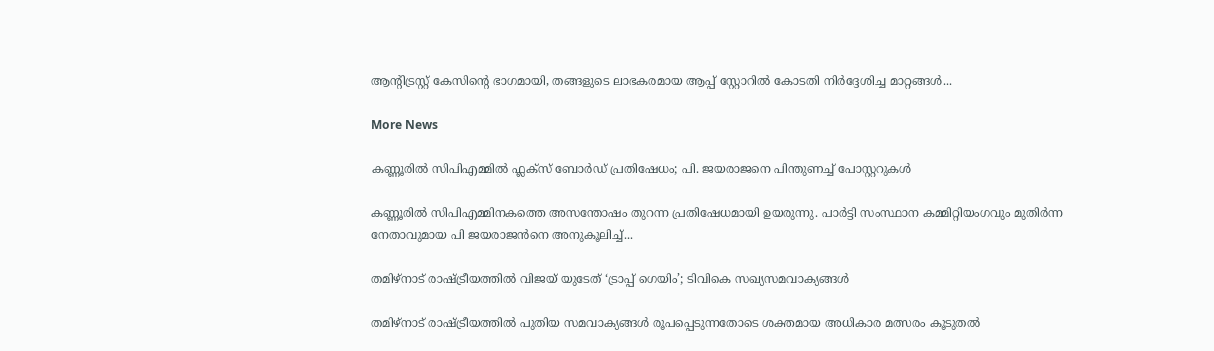ആന്റിട്രസ്റ്റ് കേസിൻ്റെ ഭാഗമായി, തങ്ങളുടെ ലാഭകരമായ ആപ്പ് സ്റ്റോറിൽ കോടതി നിർദ്ദേശിച്ച മാറ്റങ്ങൾ...

More News

കണ്ണൂരിൽ സിപിഎമ്മിൽ ഫ്ലക്‌സ് ബോർഡ് പ്രതിഷേധം; പി. ജയരാജനെ പിന്തുണച്ച് പോസ്റ്ററുകൾ

കണ്ണൂരിൽ സിപിഎമ്മിനകത്തെ അസന്തോഷം തുറന്ന പ്രതിഷേധമായി ഉയരുന്നു. പാർട്ടി സംസ്ഥാന കമ്മിറ്റിയംഗവും മുതിർന്ന നേതാവുമായ പി ജയരാജൻനെ അനുകൂലിച്ച്...

തമിഴ്‌നാട് രാഷ്ട്രീയത്തിൽ വിജയ് യുടേത് ‘ട്രാപ്പ് ഗെയിം’; ടിവികെ സഖ്യസമവാക്യങ്ങൾ

തമിഴ്‌നാട് രാഷ്ട്രീയത്തിൽ പുതിയ സമവാക്യങ്ങൾ രൂപപ്പെടുന്നതോടെ ശക്തമായ അധികാര മത്സരം കൂടുതൽ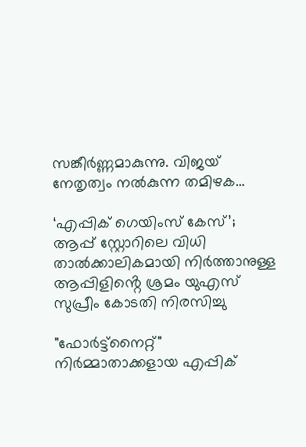സങ്കീർണ്ണമാകുന്നു. വിജയ് നേതൃത്വം നൽകുന്ന തമിഴക...

‘എപ്പിക് ഗെയിംസ് കേസ്’; ആപ്പ് സ്റ്റോറിലെ വിധി താൽക്കാലികമായി നിർത്താനുള്ള ആപ്പിളിൻ്റെ ശ്രമം യുഎസ് സുപ്രീം കോടതി നിരസിച്ചു

"ഫോർട്ട്‌നൈറ്റ്" നിർമ്മാതാക്കളായ എപ്പിക്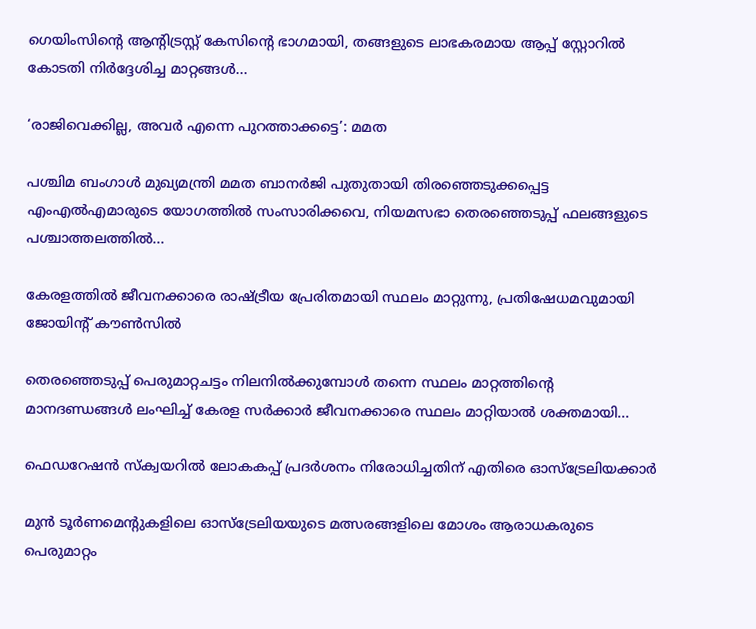ഗെയിംസിൻ്റെ ആന്റിട്രസ്റ്റ് കേസിൻ്റെ ഭാഗമായി, തങ്ങളുടെ ലാഭകരമായ ആപ്പ് സ്റ്റോറിൽ കോടതി നിർദ്ദേശിച്ച മാറ്റങ്ങൾ...

‘രാജിവെക്കില്ല, അവർ എന്നെ പുറത്താക്കട്ടെ’: മമത

പശ്ചിമ ബംഗാൾ മുഖ്യമന്ത്രി മമത ബാനർജി പുതുതായി തിരഞ്ഞെടുക്കപ്പെട്ട എംഎൽഎമാരുടെ യോഗത്തിൽ സംസാരിക്കവെ, നിയമസഭാ തെരഞ്ഞെടുപ്പ് ഫലങ്ങളുടെ പശ്ചാത്തലത്തിൽ...

കേരളത്തിൽ ജീവനക്കാരെ രാഷ്ട്രീയ പ്രേരിതമായി സ്ഥലം മാറ്റുന്നു, പ്രതിഷേധമവുമായി ജോയിന്റ് കൗൺസിൽ

തെരഞ്ഞെടുപ്പ് പെരുമാറ്റചട്ടം നിലനിൽക്കുമ്പോൾ തന്നെ സ്ഥലം മാറ്റത്തിൻ്റെ മാനദണ്ഡങ്ങൾ ലംഘിച്ച് കേരള സർക്കാർ ജീവനക്കാരെ സ്ഥലം മാറ്റിയാൽ ശക്തമായി...

ഫെഡറേഷൻ സ്ക്വയറിൽ ലോകകപ്പ് പ്രദർശനം നിരോധിച്ചതിന് എതിരെ ഓസ്‌ട്രേലിയക്കാർ

മുൻ ടൂർണമെന്റുകളിലെ ഓസ്‌ട്രേലിയയുടെ മത്സരങ്ങളിലെ മോശം ആരാധകരുടെ പെരുമാറ്റം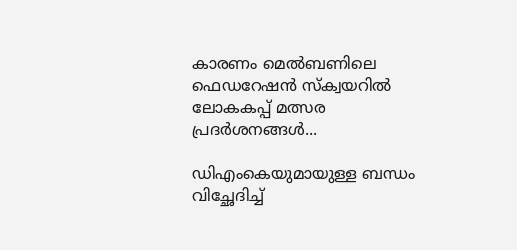കാരണം മെൽബണിലെ ഫെഡറേഷൻ സ്ക്വയറിൽ ലോകകപ്പ് മത്സര പ്രദർശനങ്ങൾ...

ഡിഎംകെയുമായുള്ള ബന്ധം വിച്ഛേദിച്ച്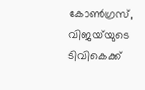കോൺഗ്രസ്, വിജയ്‌യുടെ ടിവികെക്ക്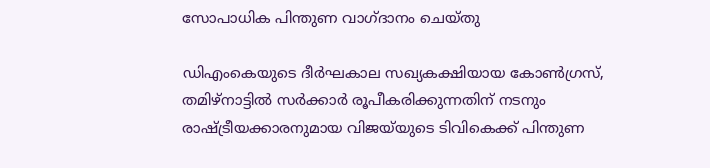സോപാധിക പിന്തുണ വാഗ്‌ദാനം ചെയ്‌തു

ഡിഎംകെയുടെ ദീർഘകാല സഖ്യകക്ഷിയായ കോൺഗ്രസ്, തമിഴ്‌നാട്ടിൽ സർക്കാർ രൂപീകരിക്കുന്നതിന് നടനും രാഷ്ട്രീയക്കാരനുമായ വിജയ്‌യുടെ ടിവികെക്ക് പിന്തുണ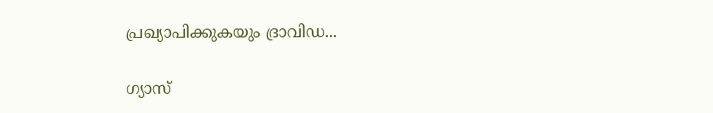പ്രഖ്യാപിക്കുകയും ദ്രാവിഡ...

ഗ്യാസ്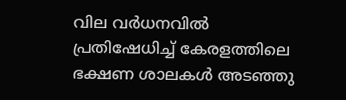വില വർധനവിൽ പ്രതിഷേധിച്ച് കേരളത്തിലെ ഭക്ഷണ ശാലകൾ അടഞ്ഞു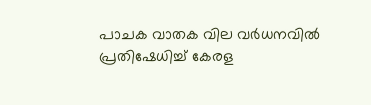പാചക വാതക വില വർധനവിൽ പ്രതിഷേധിച്ച് കേരള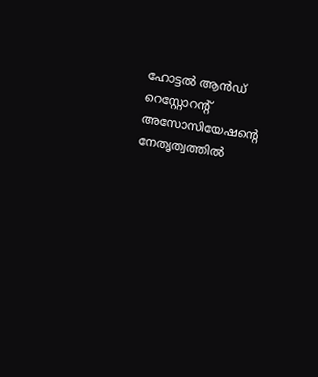ഹോട്ടൽ ആൻഡ് റെസ്റ്റോറന്റ് അസോസിയേഷൻ്റെ നേതൃത്വത്തിൽ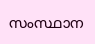സംസ്ഥാന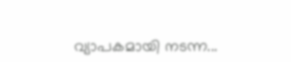വ്യാപകമായി നടന്ന...